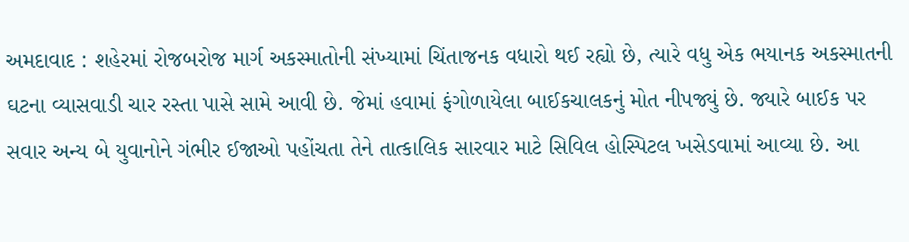અમદાવાદ : શહેરમાં રોજબરોજ માર્ગ અકસ્માતોની સંખ્યામાં ચિંતાજનક વધારો થઈ રહ્યો છે, ત્યારે વધુ એક ભયાનક અકસ્માતની ઘટના વ્યાસવાડી ચાર રસ્તા પાસે સામે આવી છે. જેમાં હવામાં ફંગોળાયેલા બાઈકચાલકનું મોત નીપજ્યું છે. જ્યારે બાઈક પર સવાર અન્ય બે યુવાનોને ગંભીર ઈજાઓ પહોંચતા તેને તાત્કાલિક સારવાર માટે સિવિલ હોસ્પિટલ ખસેડવામાં આવ્યા છે. આ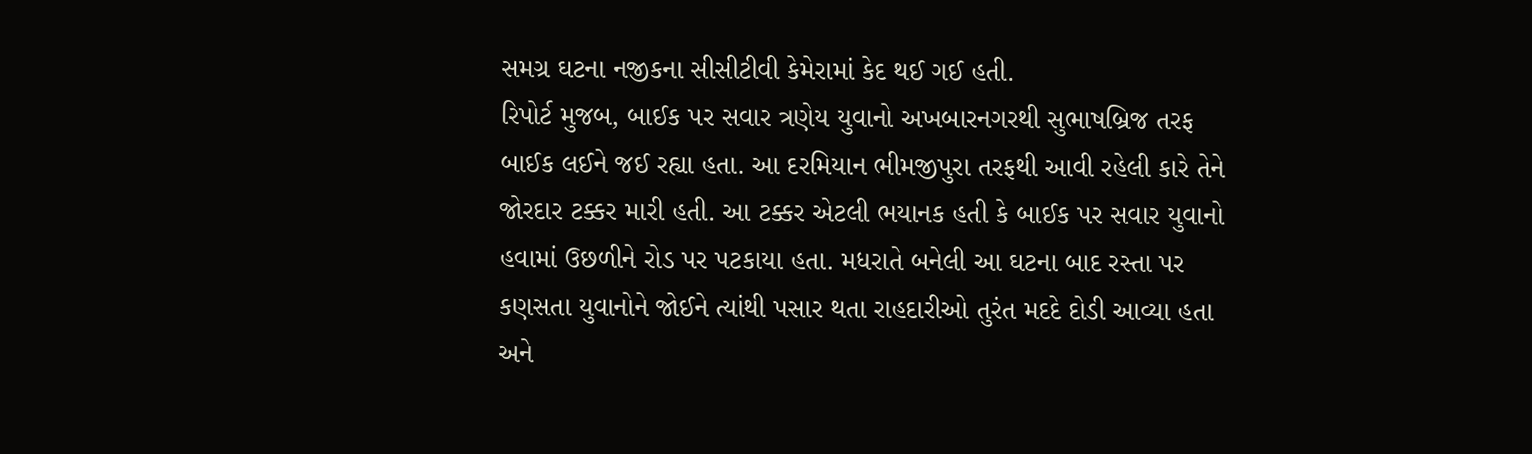સમગ્ર ઘટના નજીકના સીસીટીવી કેમેરામાં કેદ થઈ ગઈ હતી.
રિપોર્ટ મુજબ, બાઈક પર સવાર ત્રણેય યુવાનો અખબારનગરથી સુભાષબ્રિજ તરફ બાઈક લઈને જઈ રહ્યા હતા. આ દરમિયાન ભીમજીપુરા તરફથી આવી રહેલી કારે તેને જોરદાર ટક્કર મારી હતી. આ ટક્કર એટલી ભયાનક હતી કે બાઈક પર સવાર યુવાનો હવામાં ઉછળીને રોડ પર પટકાયા હતા. મધરાતે બનેલી આ ઘટના બાદ રસ્તા પર કણસતા યુવાનોને જોઈને ત્યાંથી પસાર થતા રાહદારીઓ તુરંત મદદે દોડી આવ્યા હતા અને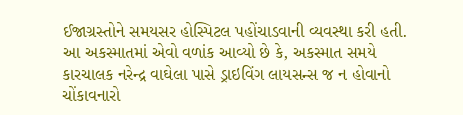ઈજાગ્રસ્તોને સમયસર હોસ્પિટલ પહોંચાડવાની વ્યવસ્થા કરી હતી.
આ અકસ્માતમાં એવો વળાંક આવ્યો છે કે, અકસ્માત સમયે કારચાલક નરેન્દ્ર વાઘેલા પાસે ડ્રાઇવિંગ લાયસન્સ જ ન હોવાનો ચોંકાવનારો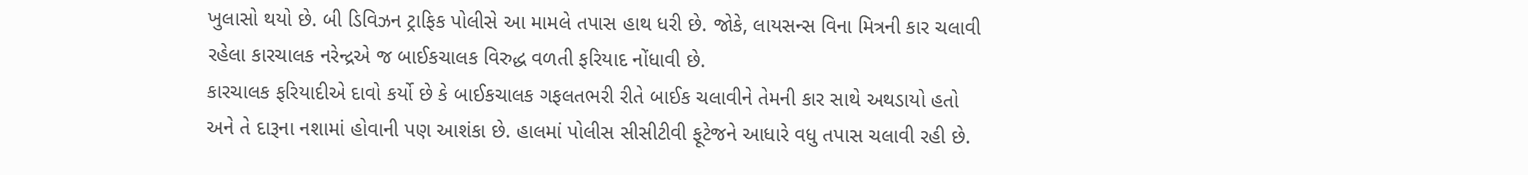ખુલાસો થયો છે. બી ડિવિઝન ટ્રાફિક પોલીસે આ મામલે તપાસ હાથ ધરી છે. જોકે, લાયસન્સ વિના મિત્રની કાર ચલાવી રહેલા કારચાલક નરેન્દ્રએ જ બાઈકચાલક વિરુદ્ધ વળતી ફરિયાદ નોંધાવી છે.
કારચાલક ફરિયાદીએ દાવો કર્યો છે કે બાઈકચાલક ગફલતભરી રીતે બાઈક ચલાવીને તેમની કાર સાથે અથડાયો હતો અને તે દારૂના નશામાં હોવાની પણ આશંકા છે. હાલમાં પોલીસ સીસીટીવી ફૂટેજને આધારે વધુ તપાસ ચલાવી રહી છે.